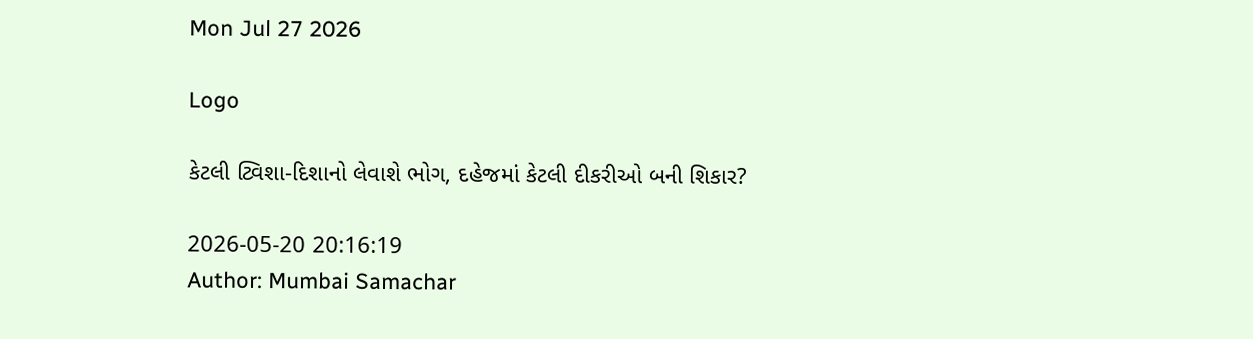Mon Jul 27 2026

Logo

કેટલી ટ્વિશા-દિશાનો લેવાશે ભોગ, દહેજમાં કેટલી દીકરીઓ બની શિકાર?

2026-05-20 20:16:19
Author: Mumbai Samachar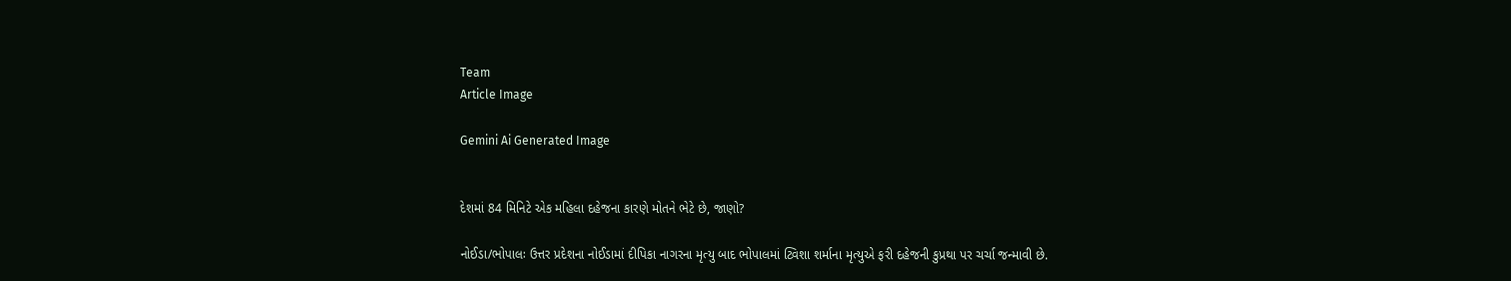Team
Article Image

Gemini Ai Generated Image


દેશમાં 84 મિનિટે એક મહિલા દહેજના કારણે મોતને ભેટે છે, જાણો?

નોઈડા/ભોપાલઃ ઉત્તર પ્રદેશના નોઈડામાં દીપિકા નાગરના મૃત્યુ બાદ ભોપાલમાં ટ્વિશા શર્માના મૃત્યુએ ફરી દહેજની કુપ્રથા પર ચર્ચા જન્માવી છે.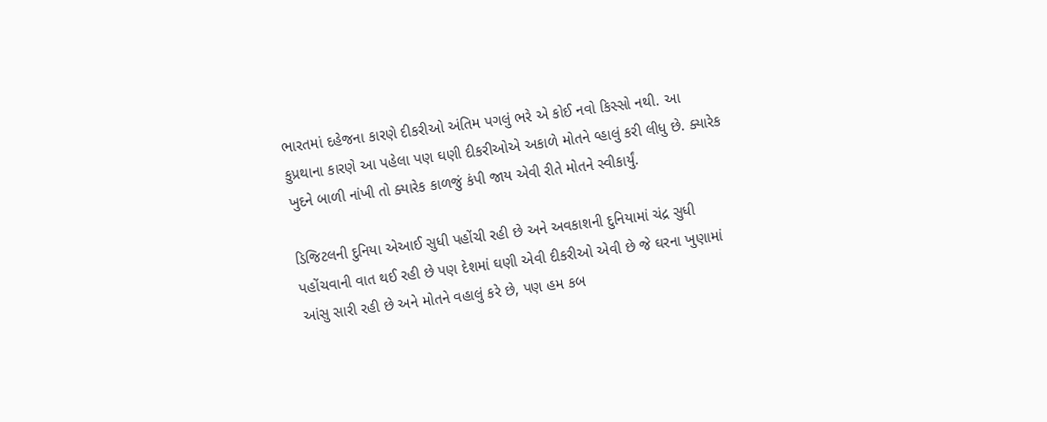ભારતમાં દહેજના કારણે દીકરીઓ અંતિમ પગલું ભરે એ કોઈ નવો કિસ્સો નથી. આ કુપ્રથાના કારણે આ પહેલા પણ ઘણી દીકરીઓએ અકાળે મોતને વ્હાલું કરી લીધુ છે. ક્યારેક ખુદને બાળી નાંખી તો ક્યારેક કાળજું કંપી જાય એવી રીતે મોતને સ્વીકાર્યું.

ડિજિટલની દુનિયા એઆઈ સુધી પહોંચી રહી છે અને અવકાશની દુનિયામાં ચંદ્ર સુધી પહોંચવાની વાત થઈ રહી છે પણ દેશમાં ઘણી એવી દીકરીઓ એવી છે જે ઘરના ખુણામાં આંસુ સારી રહી છે અને મોતને વહાલું કરે છે, પણ હમ કબ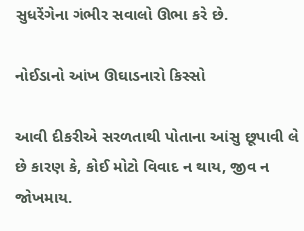સુધરેંગેના ગંભીર સવાલો ઊભા કરે છે.

નોઈડાનો આંખ ઊઘાડનારો કિસ્સો

આવી દીકરીએ સરળતાથી પોતાના આંસુ છૂપાવી લે છે કારણ કે, કોઈ મોટો વિવાદ ન થાય, જીવ ન જોખમાય.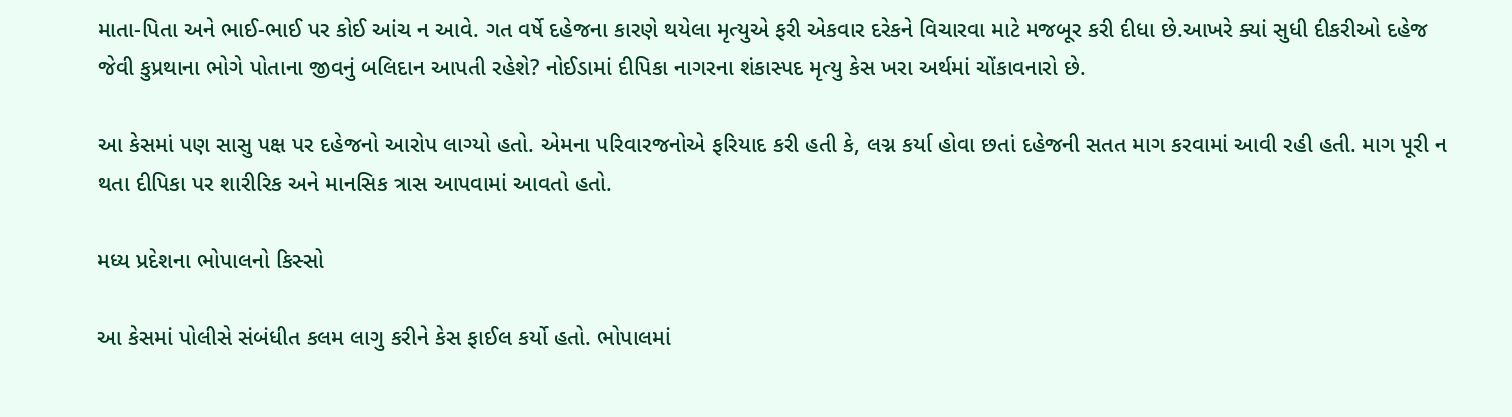માતા-પિતા અને ભાઈ-ભાઈ પર કોઈ આંચ ન આવે. ગત વર્ષે દહેજના કારણે થયેલા મૃત્યુએ ફરી એકવાર દરેકને વિચારવા માટે મજબૂર કરી દીધા છે.આખરે ક્યાં સુધી દીકરીઓ દહેજ જેવી કુપ્રથાના ભોગે પોતાના જીવનું બલિદાન આપતી રહેશે? નોઈડામાં દીપિકા નાગરના શંકાસ્પદ મૃત્યુ કેસ ખરા અર્થમાં ચોંકાવનારો છે.

આ કેસમાં પણ સાસુ પક્ષ પર દહેજનો આરોપ લાગ્યો હતો. એમના પરિવારજનોએ ફરિયાદ કરી હતી કે, લગ્ન કર્યા હોવા છતાં દહેજની સતત માગ કરવામાં આવી રહી હતી. માગ પૂરી ન થતા દીપિકા પર શારીરિક અને માનસિક ત્રાસ આપવામાં આવતો હતો.

મધ્ય પ્રદેશના ભોપાલનો કિસ્સો

આ કેસમાં પોલીસે સંબંધીત કલમ લાગુ કરીને કેસ ફાઈલ કર્યો હતો. ભોપાલમાં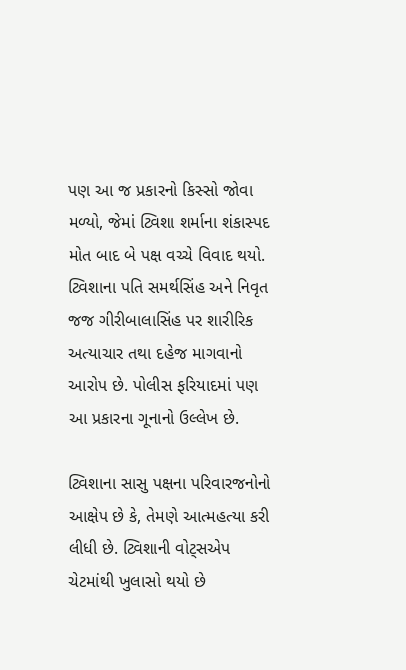પણ આ જ પ્રકારનો કિસ્સો જોવા મળ્યો, જેમાં ટ્વિશા શર્માના શંકાસ્પદ મોત બાદ બે પક્ષ વચ્ચે વિવાદ થયો. ટ્વિશાના પતિ સમર્થસિંહ અને નિવૃત જજ ગીરીબાલાસિંહ પર શારીરિક અત્યાચાર તથા દહેજ માગવાનો આરોપ છે. પોલીસ ફરિયાદમાં પણ આ પ્રકારના ગૂનાનો ઉલ્લેખ છે.

ટ્વિશાના સાસુ પક્ષના પરિવારજનોનો આક્ષેપ છે કે, તેમણે આત્મહત્યા કરી લીધી છે. ટ્વિશાની વોટ્સએપ ચેટમાંથી ખુલાસો થયો છે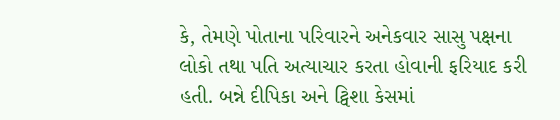કે, તેમણે પોતાના પરિવારને અનેકવાર સાસુ પક્ષના લોકો તથા પતિ અત્યાચાર કરતા હોવાની ફરિયાદ કરી હતી. બન્ને દીપિકા અને ટ્વિશા કેસમાં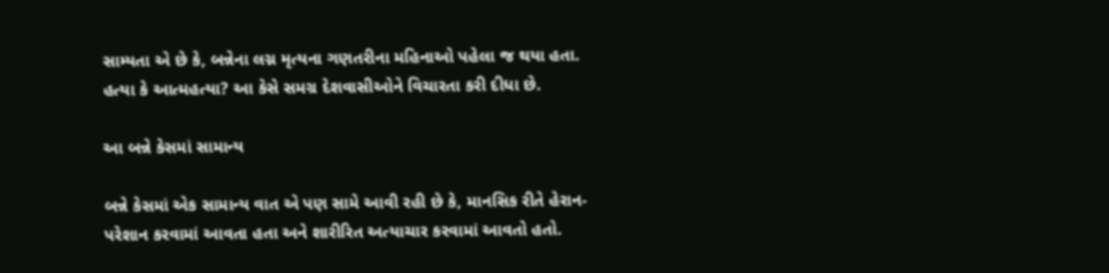સામ્યતા એ છે કે, બન્નેના લગ્ન મૃત્યના ગણતરીના મહિનાઓ પહેલા જ થયા હતા. હત્યા કે આત્મહત્યા? આ કેસે સમગ્ર દેશવાસીઓને વિચારતા કરી દીધા છે.

આ બન્ને કેસમાં સામાન્ય

બન્ને કેસમાં એક સામાન્ય વાત એ પણ સામે આવી રહી છે કે, માનસિક રીતે હેરાન-પરેશાન કરવામાં આવતા હતા અને શારીરિત અત્યાચાર કરવામાં આવતો હતો.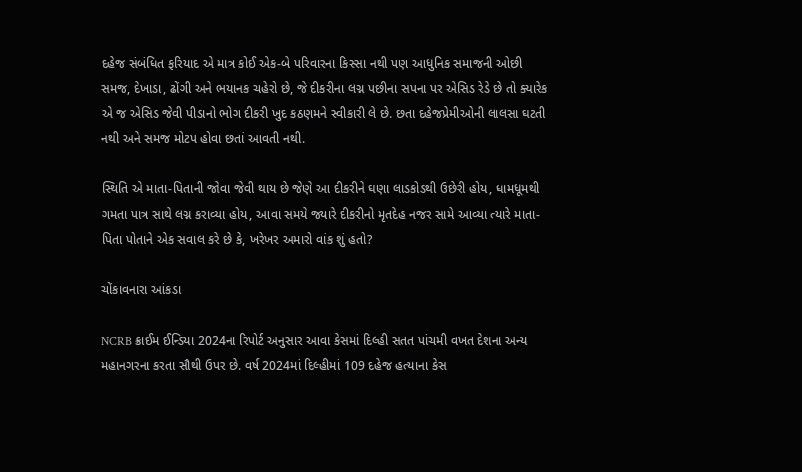દહેજ સંબંધિત ફરિયાદ એ માત્ર કોઈ એક-બે પરિવારના કિસ્સા નથી પણ આધુનિક સમાજની ઓછી સમજ, દેખાડા, ઢોંગી અને ભયાનક ચહેરો છે, જે દીકરીના લગ્ન પછીના સપના પર એસિડ રેડે છે તો ક્યારેક એ જ એસિડ જેવી પીડાનો ભોગ દીકરી ખુદ કઠણમને સ્વીકારી લે છે. છતા દહેજપ્રેમીઓની લાલસા ઘટતી નથી અને સમજ મોટપ હોવા છતાં આવતી નથી.

સ્થિતિ એ માતા-પિતાની જોવા જેવી થાય છે જેણે આ દીકરીને ઘણા લાડકોડથી ઉછેરી હોય, ધામધૂમથી ગમતા પાત્ર સાથે લગ્ન કરાવ્યા હોય, આવા સમયે જ્યારે દીકરીનો મૃતદેહ નજર સામે આવ્યા ત્યારે માતા-પિતા પોતાને એક સવાલ કરે છે કે, ખરેખર અમારો વાંક શું હતો?

ચોંકાવનારા આંકડા

NCRB ક્રાઈમ ઈન્ડિયા 2024ના રિપોર્ટ અનુસાર આવા કેસમાં દિલ્હી સતત પાંચમી વખત દેશના અન્ય મહાનગરના કરતા સૌથી ઉપર છે. વર્ષ 2024માં દિલ્હીમાં 109 દહેજ હત્યાના કેસ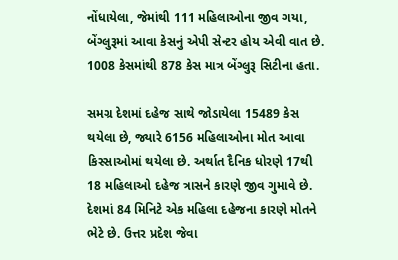નોંધાયેલા, જેમાંથી 111 મહિલાઓના જીવ ગયા, બેંગ્લુરૂમાં આવા કેસનું એપી સેન્ટર હોય એવી વાત છે. 1008 કેસમાંથી 878 કેસ માત્ર બેંગ્લુરૂ સિટીના હતા.

સમગ્ર દેશમાં દહેજ સાથે જોડાયેલા 15489 કેસ થયેલા છે, જ્યારે 6156 મહિલાઓના મોત આવા કિસ્સાઓમાં થયેલા છે. અર્થાત દૈનિક ધોરણે 17થી 18 મહિલાઓ દહેજ ત્રાસને કારણે જીવ ગુમાવે છે. દેશમાં 84 મિનિટે એક મહિલા દહેજના કારણે મોતને ભેટે છે. ઉત્તર પ્રદેશ જેવા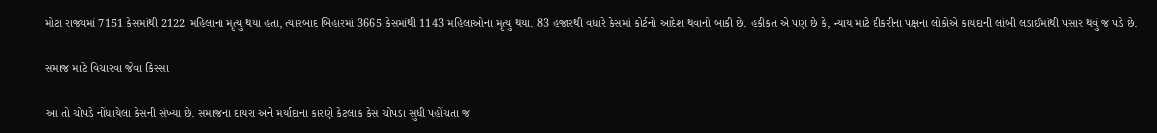મોટા રાજ્યમાં 7151 કેસમાંથી 2122 મહિલાના મૃત્યુ થયા હતા, ત્યારબાદ બિહારમાં 3665 કેસમાંથી 1143 મહિલાઓના મૃત્યુ થયા. 83 હજારથી વધારે કેસમાં કોર્ટનો આદેશ થવાનો બાકી છે. હકીકત એ પણ છે કે, ન્યાય માટે દીકરીના પક્ષના લોકોએ કાયદાની લાંબી લડાઈમાંથી પસાર થવું જ પડે છે.

સમાજ માટે વિચારવા જેવા કિસ્સા

આ તો ચોપડે નોંધાયેલા કેસની સંખ્યા છે. સમાજના દાયરા અને મર્યાદાના કારણે કેટલાક કેસ ચોપડા સુધી પહોંચતા જ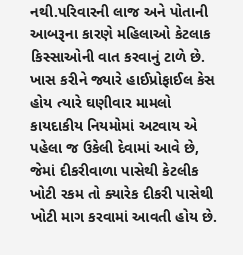નથી.પરિવારની લાજ અને પોતાની આબરૂના કારણે મહિલાઓ કેટલાક કિસ્સાઓની વાત કરવાનું ટાળે છે. ખાસ કરીને જ્યારે હાઈપ્રોફાઈલ કેસ હોય ત્યારે ઘણીવાર મામલો કાયદાકીય નિયમોમાં અટવાય એ પહેલા જ ઉકેલી દેવામાં આવે છે, જેમાં દીકરીવાળા પાસેથી કેટલીક ખોટી રકમ તો ક્યારેક દીકરી પાસેથી ખોટી માગ કરવામાં આવતી હોય છે.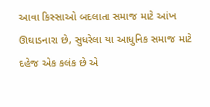આવા કિસ્સાઓ બદલાતા સમાજ માટે આંખ ઊઘાડનારા છે, સુધરેલા યા આધુનિક સમાજ માટે દહેજ એક કલંક છે એ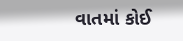વાતમાં કોઈ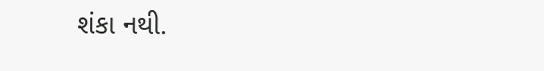શંકા નથી.